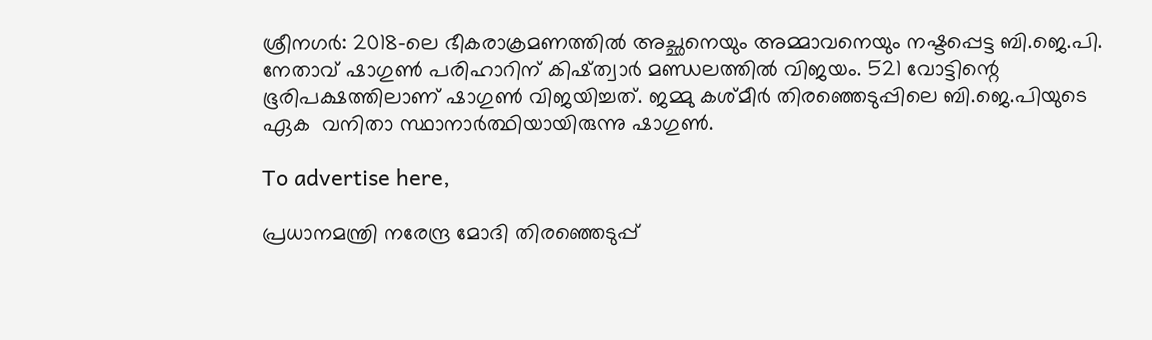ശ്രീനഗർ: 2018-ലെ ഭീകരാക്രമണത്തില്‍ അച്ഛനെയും അമ്മാവനെയും നഷ്ടപ്പെട്ട ബി.ജെ.പി. നേതാവ് ഷാഗുണ്‍ പരിഹാറിന് കിഷ്ത്വാര്‍ മണ്ഡലത്തിൽ വിജയം. 521 വോട്ടിന്റെ ഭൂരിപക്ഷത്തിലാണ്‌ ഷാഗുണ്‍ വിജയിച്ചത്. ജമ്മു കശ്മീര്‍ തിരഞ്ഞെടുപ്പിലെ ബി.ജെ.പിയുടെ ഏക  വനിതാ സ്ഥാനാര്‍ത്ഥിയായിരുന്നു ഷാഗുൺ.

To advertise here,

പ്രധാനമന്ത്രി നരേന്ദ്ര മോദി തിരഞ്ഞെടുപ്പ്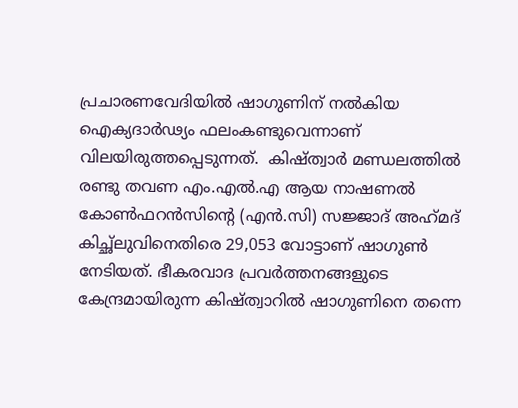പ്രചാരണവേദിയില്‍ ഷാഗുണിന് നല്‍കിയ ഐക്യദാര്‍ഢ്യം ഫലംകണ്ടുവെന്നാണ് വിലയിരുത്തപ്പെടുന്നത്.  കിഷ്‌ത്വാർ മണ്ഡലത്തില്‍ രണ്ടു തവണ എം.എല്‍.എ ആയ നാഷണല്‍ കോണ്‍ഫറന്‍സിന്റെ (എൻ.സി) സജ്ജാദ് അഹ്‌മദ് കിച്ഛ്ലുവിനെതിരെ 29,053 വോട്ടാണ് ഷാഗുണ്‍ നേടിയത്. ഭീകരവാദ പ്രവര്‍ത്തനങ്ങളുടെ കേന്ദ്രമായിരുന്ന കിഷ്‌ത്വാറിൽ ഷാഗുണിനെ തന്നെ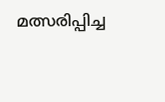മത്സരിപ്പിച്ച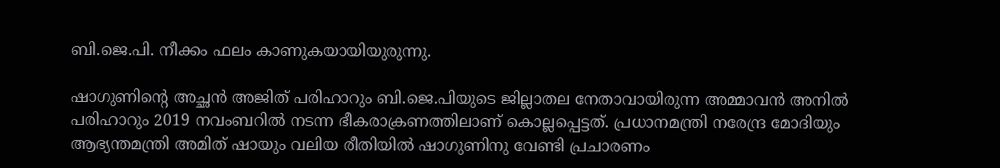ബി.ജെ.പി. നീക്കം ഫലം കാണുകയായിയുരുന്നു.

ഷാഗുണിന്റെ അച്ഛന്‍ അജിത് പരിഹാറും ബി.ജെ.പിയുടെ ജില്ലാതല നേതാവായിരുന്ന അമ്മാവന്‍ അനില്‍ പരിഹാറും 2019 നവംബറില്‍ നടന്ന ഭീകരാക്രണത്തിലാണ് കൊല്ലപ്പെട്ടത്. പ്രധാനമന്ത്രി നരേന്ദ്ര മോദിയും ആഭ്യന്തമന്ത്രി അമിത് ഷായും വലിയ രീതിയില്‍ ഷാഗുണിനു വേണ്ടി പ്രചാരണം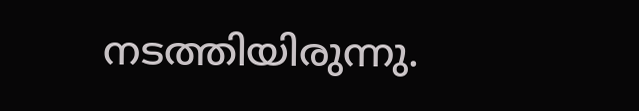നടത്തിയിരുന്നു.